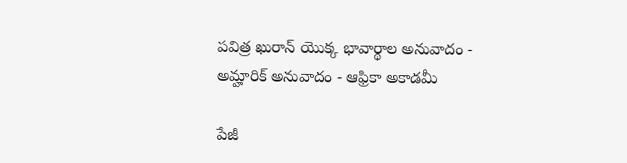పవిత్ర ఖురాన్ యొక్క భావార్థాల అనువాదం - అమ్హారిక్ అనువాదం - ఆఫ్రికా అకాడమీ

పేజీ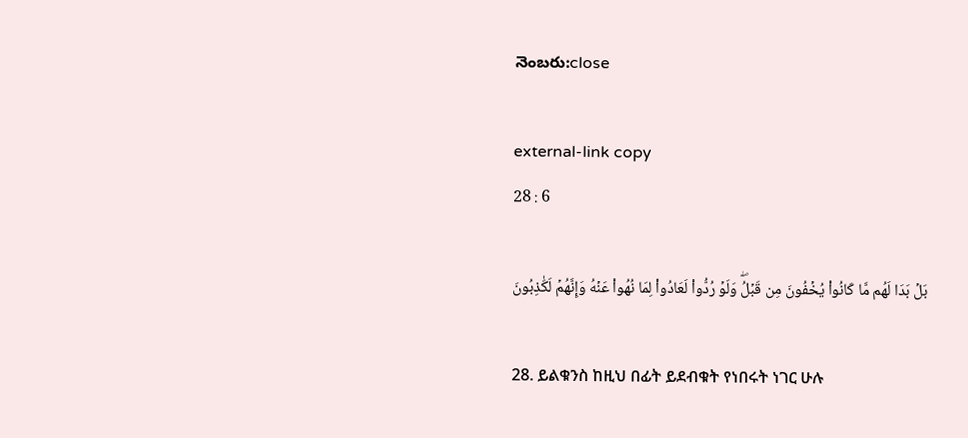నెంబరు:close

external-link copy
28 : 6

بَلۡ بَدَا لَهُم مَّا كَانُواْ يُخۡفُونَ مِن قَبۡلُۖ وَلَوۡ رُدُّواْ لَعَادُواْ لِمَا نُهُواْ عَنۡهُ وَإِنَّهُمۡ لَكَٰذِبُونَ

28. ይልቁንስ ከዚህ በፊት ይደብቁት የነበሩት ነገር ሁሉ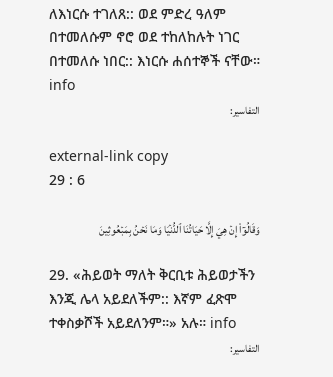ለእነርሱ ተገለጸ:: ወደ ምድረ ዓለም በተመለሱም ኖሮ ወደ ተከለከሉት ነገር በተመለሱ ነበር:: እነርሱ ሐሰተኞች ናቸው። info
التفاسير:

external-link copy
29 : 6

وَقَالُوٓاْ إِنۡ هِيَ إِلَّا حَيَاتُنَا ٱلدُّنۡيَا وَمَا نَحۡنُ بِمَبۡعُوثِينَ

29. «ሕይወት ማለት ቅርቢቱ ሕይወታችን እንጂ ሌላ አይደለችም:: እኛም ፈጽሞ ተቀስቃሾች አይደለንም።» አሉ። info
التفاسير: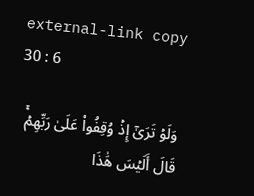external-link copy
30 : 6

وَلَوۡ تَرَىٰٓ إِذۡ وُقِفُواْ عَلَىٰ رَبِّهِمۡۚ قَالَ أَلَيۡسَ هَٰذَا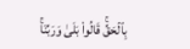بِٱلۡحَقِّۚ قَالُواْ بَلَىٰ وَرَبِّنَاۚ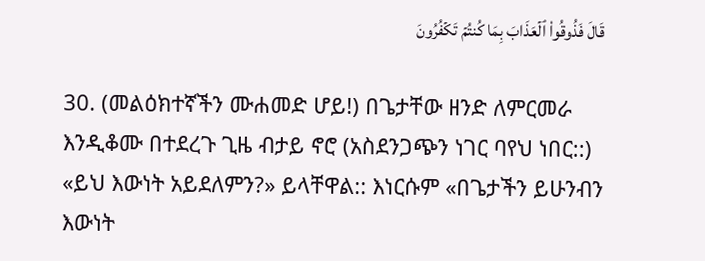قَالَ فَذُوقُواْ ٱلۡعَذَابَ بِمَا كُنتُمۡ تَكۡفُرُونَ

30. (መልዕክተኛችን ሙሐመድ ሆይ!) በጌታቸው ዘንድ ለምርመራ እንዲቆሙ በተደረጉ ጊዜ ብታይ ኖሮ (አስደንጋጭን ነገር ባየህ ነበር::) «ይህ እውነት አይደለምን?» ይላቸዋል:: እነርሱም «በጌታችን ይሁንብን እውነት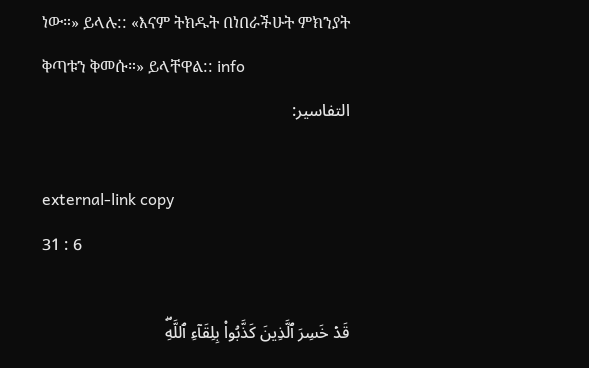ነው።» ይላሉ:: «እናም ትክዱት በነበራችሁት ምክንያት ቅጣቱን ቅመሱ።» ይላቸዋል:: info
التفاسير:

external-link copy
31 : 6

قَدۡ خَسِرَ ٱلَّذِينَ كَذَّبُواْ بِلِقَآءِ ٱللَّهِۖ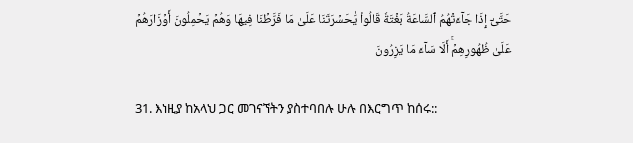حَتَّىٰٓ إِذَا جَآءَتۡهُمُ ٱلسَّاعَةُ بَغۡتَةٗ قَالُواْ يَٰحَسۡرَتَنَا عَلَىٰ مَا فَرَّطۡنَا فِيهَا وَهُمۡ يَحۡمِلُونَ أَوۡزَارَهُمۡ عَلَىٰ ظُهُورِهِمۡۚ أَلَا سَآءَ مَا يَزِرُونَ

31. እነዚያ ከአላህ ጋር መገናኘትን ያስተባበሉ ሁሉ በእርግጥ ከሰሩ::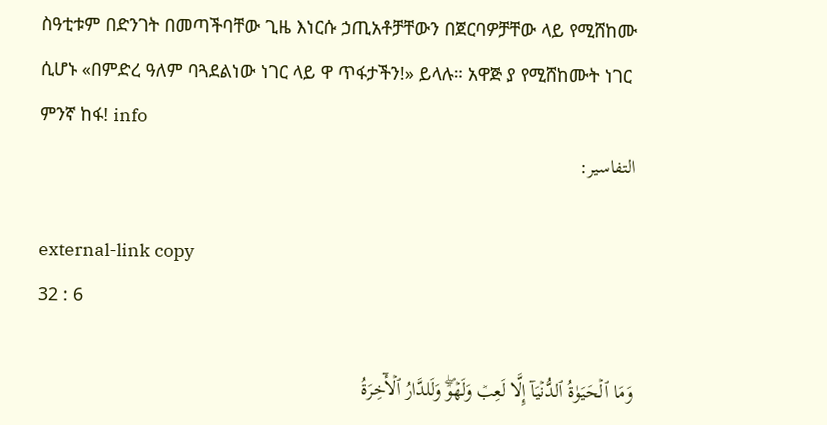ስዓቲቱም በድንገት በመጣችባቸው ጊዜ እነርሱ ኃጢአቶቻቸውን በጀርባዎቻቸው ላይ የሚሸከሙ ሲሆኑ «በምድረ ዓለም ባጓደልነው ነገር ላይ ዋ ጥፋታችን!» ይላሉ። አዋጅ ያ የሚሸከሙት ነገር ምንኛ ከፋ! info
التفاسير:

external-link copy
32 : 6

وَمَا ٱلۡحَيَوٰةُ ٱلدُّنۡيَآ إِلَّا لَعِبٞ وَلَهۡوٞۖ وَلَلدَّارُ ٱلۡأٓخِرَةُ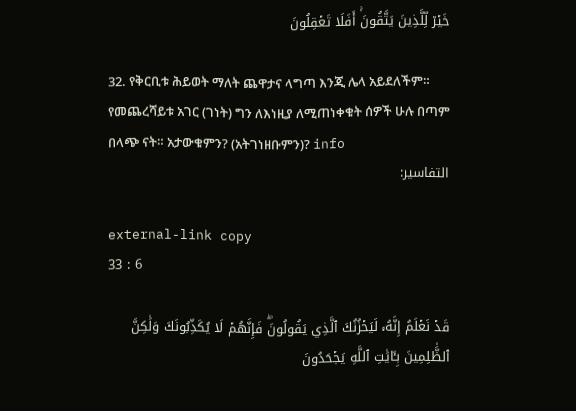خَيۡرٞ لِّلَّذِينَ يَتَّقُونَۚ أَفَلَا تَعۡقِلُونَ

32. የቅርቢቱ ሕይወት ማለት ጨዋታና ላግጣ እንጂ ሌላ አይደለችም። የመጨረሻይቱ አገር (ገነት) ግን ለእነዚያ ለሚጠነቀቁት ሰዎች ሁሉ በጣም በላጭ ናት። አታውቁምን? (አትገነዘቡምን)? info
التفاسير:

external-link copy
33 : 6

قَدۡ نَعۡلَمُ إِنَّهُۥ لَيَحۡزُنُكَ ٱلَّذِي يَقُولُونَۖ فَإِنَّهُمۡ لَا يُكَذِّبُونَكَ وَلَٰكِنَّ ٱلظَّٰلِمِينَ بِـَٔايَٰتِ ٱللَّهِ يَجۡحَدُونَ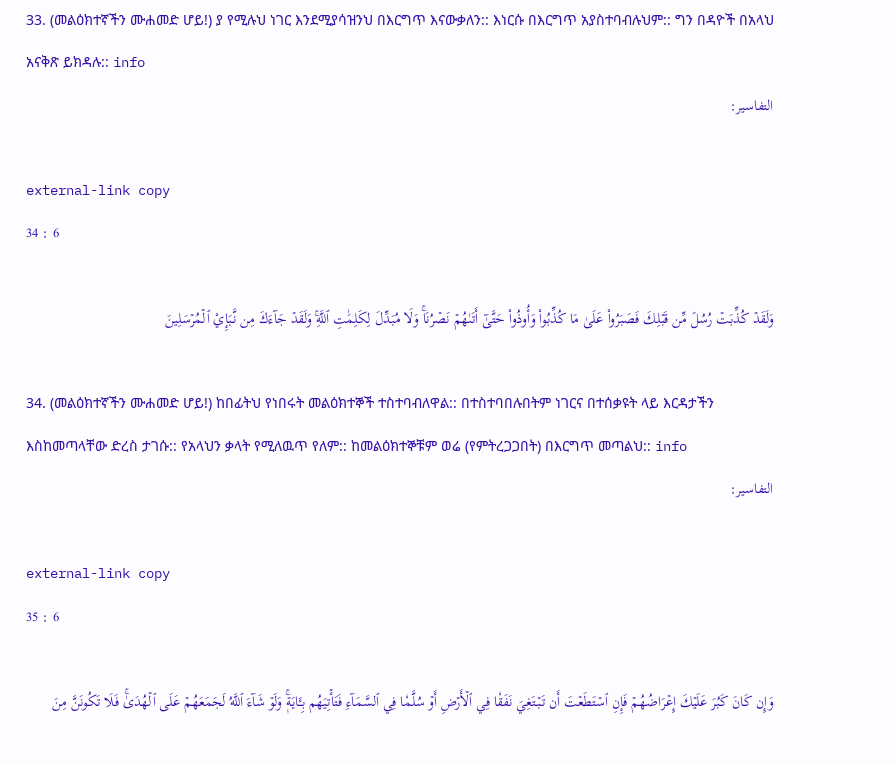33. (መልዕክተኛችን ሙሐመድ ሆይ!) ያ የሚሉህ ነገር እንደሚያሳዝንህ በእርግጥ እናውቃለን:: እነርሱ በእርግጥ አያስተባብሉህም:: ግን በዳዮች በአላህ አናቅጽ ይክዳሉ:: info
التفاسير:

external-link copy
34 : 6

وَلَقَدۡ كُذِّبَتۡ رُسُلٞ مِّن قَبۡلِكَ فَصَبَرُواْ عَلَىٰ مَا كُذِّبُواْ وَأُوذُواْ حَتَّىٰٓ أَتَىٰهُمۡ نَصۡرُنَاۚ وَلَا مُبَدِّلَ لِكَلِمَٰتِ ٱللَّهِۚ وَلَقَدۡ جَآءَكَ مِن نَّبَإِيْ ٱلۡمُرۡسَلِينَ

34. (መልዕክተኛችን ሙሐመድ ሆይ!) ከበፊትህ የነበሩት መልዕክተኞች ተስተባብለዋል:: በተስተባበሉበትም ነገርና በተሰቃዩት ላይ እርዳታችን እስከመጣላቸው ድረስ ታገሱ:: የአላህን ቃላት የሚለዉጥ የለም:: ከመልዕክተኞቹም ወሬ (የምትረጋጋበት) በእርግጥ መጣልህ:: info
التفاسير:

external-link copy
35 : 6

وَإِن كَانَ كَبُرَ عَلَيۡكَ إِعۡرَاضُهُمۡ فَإِنِ ٱسۡتَطَعۡتَ أَن تَبۡتَغِيَ نَفَقٗا فِي ٱلۡأَرۡضِ أَوۡ سُلَّمٗا فِي ٱلسَّمَآءِ فَتَأۡتِيَهُم بِـَٔايَةٖۚ وَلَوۡ شَآءَ ٱللَّهُ لَجَمَعَهُمۡ عَلَى ٱلۡهُدَىٰۚ فَلَا تَكُونَنَّ مِنَ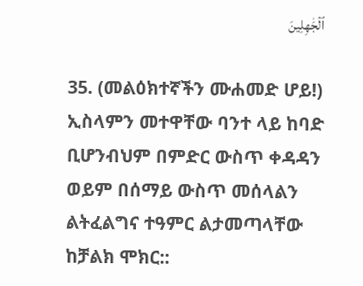ٱلۡجَٰهِلِينَ

35. (መልዕክተኛችን ሙሐመድ ሆይ!) ኢስላምን መተዋቸው ባንተ ላይ ከባድ ቢሆንብህም በምድር ውስጥ ቀዳዳን ወይም በሰማይ ውስጥ መሰላልን ልትፈልግና ተዓምር ልታመጣላቸው ከቻልክ ሞክር::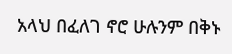አላህ በፈለገ ኖሮ ሁሉንም በቅኑ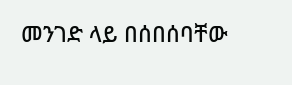መንገድ ላይ በሰበሰባቸው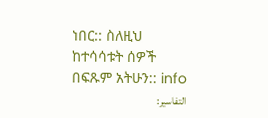ነበር:: ስለዚህ ከተሳሳቱት ሰዎች በፍጹም አትሁን:: info
التفاسير: